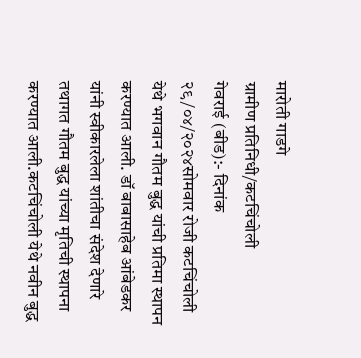मारोती गाडगे
ग्रामीण प्रतिनिधी/कटचिंचोली
गेवराई (बीड):- दिनांक २९/०४/२०२४सोमवार रोजी कटचिंचोली येथे भगवान गौतम बुद्ध यांची प्रतिमा स्थापन करण्यात आली. डॉ बाबासाहेब आंबेडकर यांनी स्वीकारलेला शांतीचा संदेश देणारे तथागत गौतम बुद्ध यांच्या मृतिची स्थापना करण्यात आली.कटचिंचोली येथे नवीन बुद्ध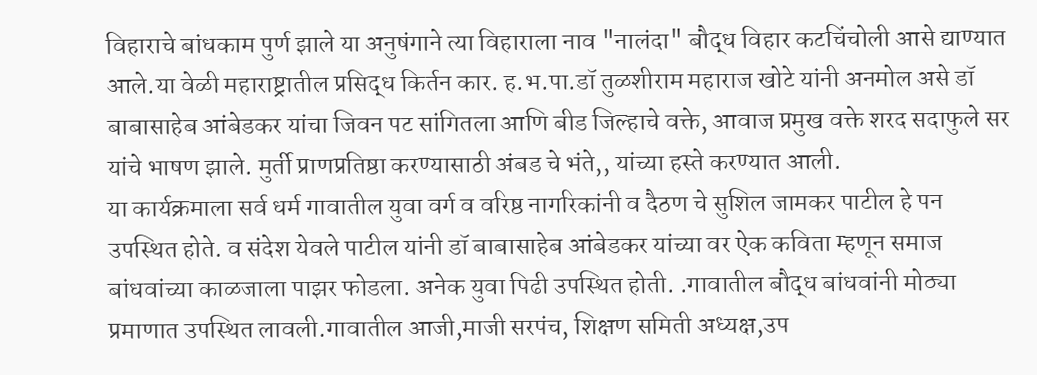विहाराचे बांधकाम पुर्ण झाले या अनुषंगाने त्या विहाराला नाव "नालंदा" बौद्ध विहार कटचिंचोली आसे द्याण्यात आले.या वेळी महाराष्ट्रातील प्रसिद्ध किर्तन कार. ह.भ.पा.डॉ तुळशीराम महाराज खोटे यांनी अनमोल असे डॉ बाबासाहेब आंबेडकर यांचा जिवन पट सांगितला आणि बीड जिल्हाचे वक्ते, आवाज प्रमुख वक्ते शरद सदाफुले सर यांचे भाषण झाले. मुर्ती प्राणप्रतिष्ठा करण्यासाठी अंबड चे भंते,, यांच्या हस्ते करण्यात आली.
या कार्यक्रमाला सर्व धर्म गावातील युवा वर्ग व वरिष्ठ नागरिकांनी व दैठण चे सुशिल जामकर पाटील हे पन उपस्थित होते. व संदेश येवले पाटील यांनी डॉ बाबासाहेब आंबेडकर यांच्या वर ऐक कविता म्हणून समाज बांधवांच्या काळजाला पाझर फोडला. अनेक युवा पिढी उपस्थित होती. .गावातील बौद्ध बांधवांनी मोठ्या प्रमाणात उपस्थित लावली.गावातील आजी,माजी सरपंच, शिक्षण समिती अध्यक्ष,उप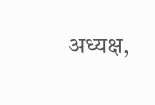अध्यक्ष,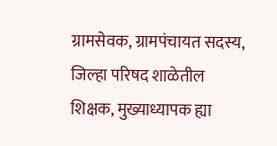ग्रामसेवक, ग्रामपंचायत सदस्य, जिल्हा परिषद शाळेतील शिक्षक, मुख्याध्यापक ह्या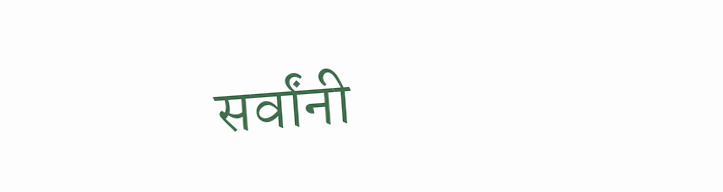सर्वांनी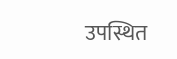उपस्थित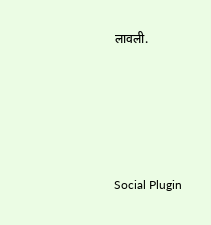लावली.





Social Plugin